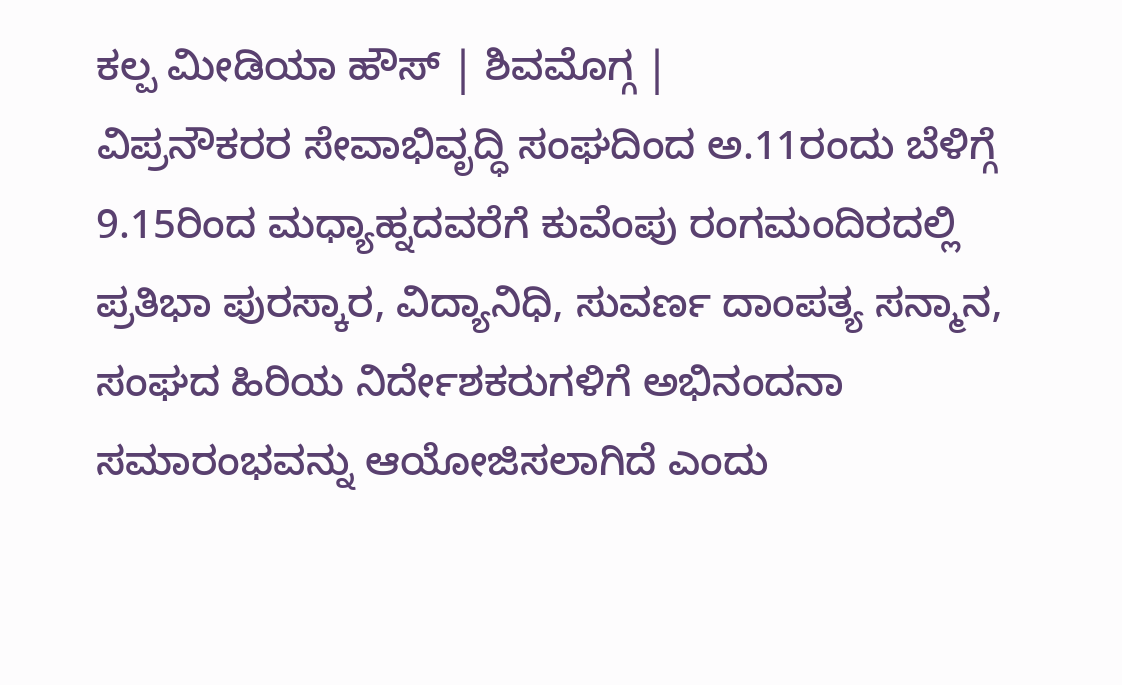ಕಲ್ಪ ಮೀಡಿಯಾ ಹೌಸ್ | ಶಿವಮೊಗ್ಗ |
ವಿಪ್ರನೌಕರರ ಸೇವಾಭಿವೃದ್ಧಿ ಸಂಘದಿಂದ ಅ.11ರಂದು ಬೆಳಿಗ್ಗೆ 9.15ರಿಂದ ಮಧ್ಯಾಹ್ನದವರೆಗೆ ಕುವೆಂಪು ರಂಗಮಂದಿರದಲ್ಲಿ ಪ್ರತಿಭಾ ಪುರಸ್ಕಾರ, ವಿದ್ಯಾನಿಧಿ, ಸುವರ್ಣ ದಾಂಪತ್ಯ ಸನ್ಮಾನ, ಸಂಘದ ಹಿರಿಯ ನಿರ್ದೇಶಕರುಗಳಿಗೆ ಅಭಿನಂದನಾ ಸಮಾರಂಭವನ್ನು ಆಯೋಜಿಸಲಾಗಿದೆ ಎಂದು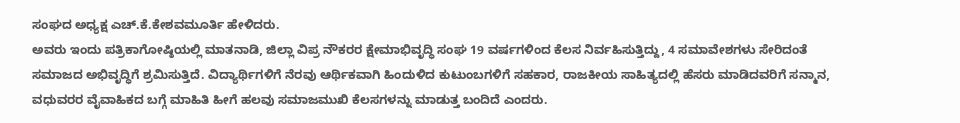ಸಂಘದ ಅಧ್ಯಕ್ಷ ಎಚ್.ಕೆ.ಕೇಶವಮೂರ್ತಿ ಹೇಳಿದರು.
ಅವರು ಇಂದು ಪತ್ರಿಕಾಗೋಷ್ಠಿಯಲ್ಲಿ ಮಾತನಾಡಿ, ಜಿಲ್ಲಾ ವಿಪ್ರ ನೌಕರರ ಕ್ಷೇಮಾಭಿವೃದ್ಧಿ ಸಂಘ 19 ವರ್ಷಗಳಿಂದ ಕೆಲಸ ನಿರ್ವಹಿಸುತ್ತಿದ್ದು, 4 ಸಮಾವೇಶಗಳು ಸೇರಿದಂತೆ ಸಮಾಜದ ಅಭಿವೃದ್ಧಿಗೆ ಶ್ರಮಿಸುತ್ತಿದೆ. ವಿದ್ಯಾರ್ಥಿಗಳಿಗೆ ನೆರವು ಆರ್ಥಿಕವಾಗಿ ಹಿಂದುಳಿದ ಕುಟುಂಬಗಳಿಗೆ ಸಹಕಾರ, ರಾಜಕೀಯ ಸಾಹಿತ್ಯದಲ್ಲಿ ಹೆಸರು ಮಾಡಿದವರಿಗೆ ಸನ್ಮಾನ, ವಧುವರರ ವೈವಾಹಿಕದ ಬಗ್ಗೆ ಮಾಹಿತಿ ಹೀಗೆ ಹಲವು ಸಮಾಜಮುಖಿ ಕೆಲಸಗಳನ್ನು ಮಾಡುತ್ತ ಬಂದಿದೆ ಎಂದರು.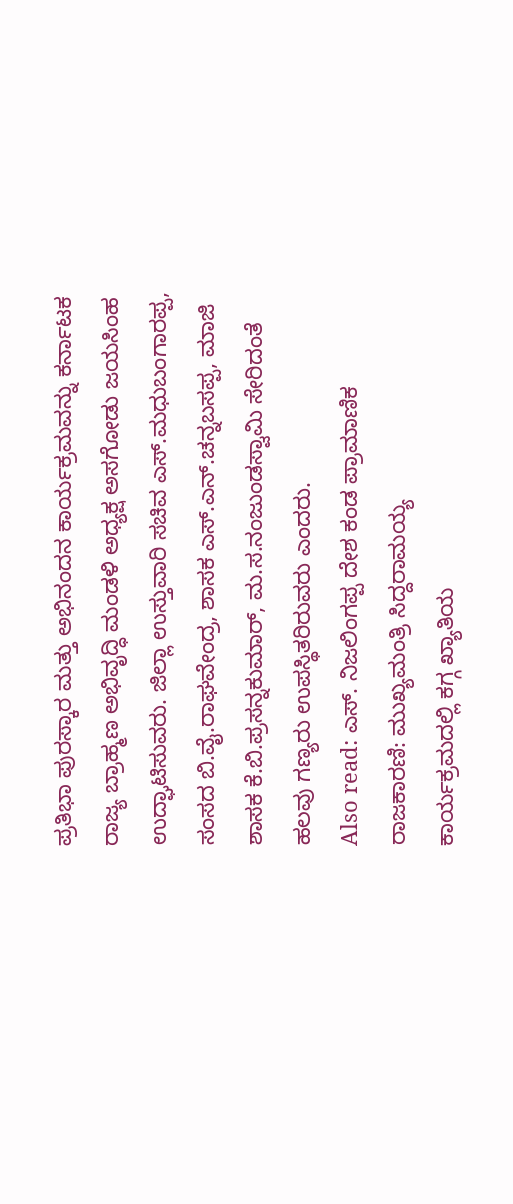ಪ್ರತಿಭಾ ಪುರಸ್ಕಾರ ಮತ್ತು ಅಭಿನಂದನ ಕಾರ್ಯಕ್ರಮವನ್ನು ಕರ್ನಾಟಕ ರಾಜ್ಯ ಬ್ರಾಹ್ಮಣ ಅಭಿವೃದ್ಧಿ ಮಂಡಳಿ ಅಧ್ಯಕ್ಷ ಅಸಗೋಡು ಜಯಸಿಂಹ ಉದ್ಘಾಟಿಸುವರು. ಜಿಲ್ಲಾ ಉಸ್ತುವಾರಿ ಸಚಿವ ಎಸ್.ಮಧುಬಂಗಾರಪ್ಪ, ಸಂಸದ ಬಿ.ವೈ.ರಾಘವೇಂದ್ರ, ಶಾಸಕ ಎಸ್.ಎನ್.ಚನ್ನಬಸಪ್ಪ, ಮಾಜಿ ಶಾಸಕ ಕೆ.ಬಿ.ಪ್ರಸನ್ನಕುಮಾರ್, ಮ.ಸ.ನಂಜುಂಡಸ್ವಾಮಿ ಸೇರಿದಂತೆ ಹಲವು ಗಣ್ಯರು ಉಪಸ್ಥಿತರಿರುವರು ಎಂದರು.
Also read: ಎಸ್. ನಿಜಲಿಂಗಪ್ಪ ದೇಶ ಕಂಡ ಪ್ರಾಮಾಣಿಕ ರಾಜಕಾರಣಿ: ಮುಖ್ಯಮಂತ್ರಿ ಸಿದ್ದರಾಮಯ್ಯ
ಕಾರ್ಯಕ್ರಮದಲ್ಲಿ ಕಗ್ಗ ಖ್ಯಾತಿಯ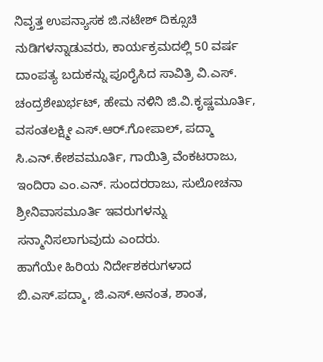ನಿವೃತ್ತ ಉಪನ್ಯಾಸಕ ಜಿ.ನಟೇಶ್ ದಿಕ್ಸೂಚಿ ನುಡಿಗಳನ್ನಾಡುವರು, ಕಾರ್ಯಕ್ರಮದಲ್ಲಿ 50 ವರ್ಷ ದಾಂಪತ್ಯ ಬದುಕನ್ನು ಪೂರೈಸಿದ ಸಾವಿತ್ರಿ ವಿ.ಎಸ್. ಚಂದ್ರಶೇಖರ್ಭಟ್, ಹೇಮ ನಳಿನಿ ಜಿ.ವಿ.ಕೃಷ್ಣಮೂರ್ತಿ, ವಸಂತಲಕ್ಷ್ಮೀ ಎಸ್.ಆರ್.ಗೋಪಾಲ್, ಪದ್ಮಾ ಸಿ.ಎನ್.ಕೇಶವಮೂರ್ತಿ, ಗಾಯಿತ್ರಿ ವೆಂಕಟರಾಜು, ಇಂದಿರಾ ಎಂ.ಎನ್. ಸುಂದರರಾಜು, ಸುಲೋಚನಾ ಶ್ರೀನಿವಾಸಮೂರ್ತಿ ಇವರುಗಳನ್ನು ಸನ್ಮಾನಿಸಲಾಗುವುದು ಎಂದರು.
ಹಾಗೆಯೇ ಹಿರಿಯ ನಿರ್ದೇಶಕರುಗಳಾದ ಬಿ.ಎಸ್.ಪದ್ಮಾ, ಜಿ.ಎಸ್.ಅನಂತ, ಶಾಂತ,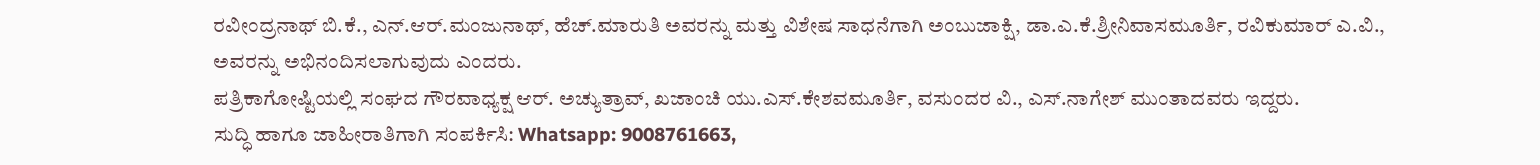ರವೀಂದ್ರನಾಥ್ ಬಿ.ಕೆ., ಎನ್.ಆರ್.ಮಂಜುನಾಥ್, ಹೆಚ್.ಮಾರುತಿ ಅವರನ್ನು ಮತ್ತು ವಿಶೇಷ ಸಾಧನೆಗಾಗಿ ಅಂಬುಜಾಕ್ಷಿ, ಡಾ.ಎ.ಕೆ.ಶ್ರೀನಿವಾಸಮೂರ್ತಿ, ರವಿಕುಮಾರ್ ಎ.ವಿ., ಅವರನ್ನು ಅಭಿನಂದಿಸಲಾಗುವುದು ಎಂದರು.
ಪತ್ರಿಕಾಗೋಷ್ಟಿಯಲ್ಲಿ ಸಂಘದ ಗೌರವಾಧ್ಯಕ್ಷ ಆರ್. ಅಚ್ಯುತ್ರಾವ್, ಖಜಾಂಚಿ ಯು.ಎಸ್.ಕೇಶವಮೂರ್ತಿ, ವಸುಂದರ ವಿ., ಎಸ್.ನಾಗೇಶ್ ಮುಂತಾದವರು ಇದ್ದರು.
ಸುದ್ಧಿ ಹಾಗೂ ಜಾಹೀರಾತಿಗಾಗಿ ಸಂಪರ್ಕಿಸಿ: Whatsapp: 9008761663,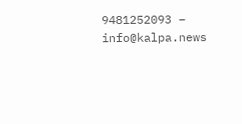9481252093 – info@kalpa.news